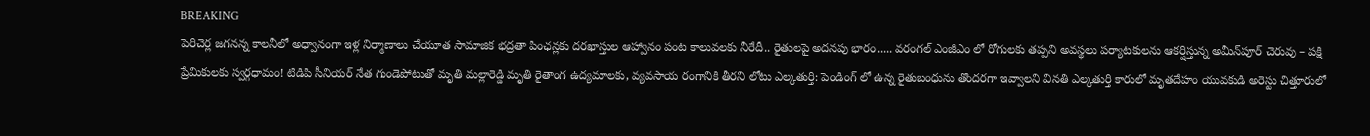BREAKING
పెరిచెర్ల జగనన్న కాలనీలో అధ్వానంగా ఇళ్ల నిర్మాణాలు చేయూత సామాజిక భద్రతా పింఛన్లకు దరఖాస్తుల ఆహ్వానం పంట కాలువలకు నీరేదీ.. రైతులపై అదనపు భారం..... వరంగల్ ఎంజీఎం లో రోగులకు తప్పని అవస్థలు పర్యాటకులను ఆకర్షిస్తున్న అమీన్‌పూర్ చెరువు – పక్షి ప్రేమికులకు స్వర్గధామం! టిడిపి సీనియర్ నేత గుండెపోటుతో మృతి మల్లారెడ్డి మృతి రైతాంగ ఉద్యమాలకు, వ్యవసాయ రంగానికి తీరని లోటు ఎల్కతుర్తి: పెండింగ్ లో ఉన్న రైతుబంధును తొందరగా ఇవ్వాలని వినతి ఎల్కతుర్తి కారులో మృతదేహం యువకుడి అరెస్టు చిత్తూరులో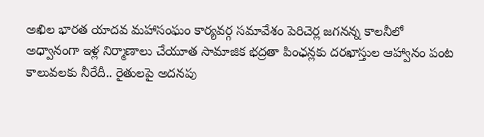అఖిల భారత యాదవ మహాసంఘం కార్యవర్గ సమావేశం పెరిచెర్ల జగనన్న కాలనీలో అధ్వానంగా ఇళ్ల నిర్మాణాలు చేయూత సామాజిక భద్రతా పింఛన్లకు దరఖాస్తుల ఆహ్వానం పంట కాలువలకు నీరేదీ.. రైతులపై అదనపు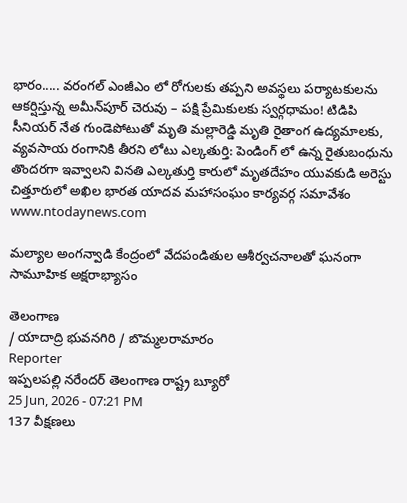భారం..... వరంగల్ ఎంజీఎం లో రోగులకు తప్పని అవస్థలు పర్యాటకులను ఆకర్షిస్తున్న అమీన్‌పూర్ చెరువు – పక్షి ప్రేమికులకు స్వర్గధామం! టిడిపి సీనియర్ నేత గుండెపోటుతో మృతి మల్లారెడ్డి మృతి రైతాంగ ఉద్యమాలకు, వ్యవసాయ రంగానికి తీరని లోటు ఎల్కతుర్తి: పెండింగ్ లో ఉన్న రైతుబంధును తొందరగా ఇవ్వాలని వినతి ఎల్కతుర్తి కారులో మృతదేహం యువకుడి అరెస్టు చిత్తూరులో అఖిల భారత యాదవ మహాసంఘం కార్యవర్గ సమావేశం
www.ntodaynews.com

మల్యాల అంగన్వాడి కేంద్రంలో వేదపండితుల ఆశీర్వచనాలతో ఘనంగా సామూహిక అక్షరాభ్యాసం

తెలంగాణ
/ యాదాద్రి భువనగిరి / బొమ్మలరామారం
Reporter
ఇప్పలపల్లి నరేందర్ తెలంగాణ రాష్ట్ర బ్యూరో
25 Jun, 2026 - 07:21 PM
137 వీక్షణలు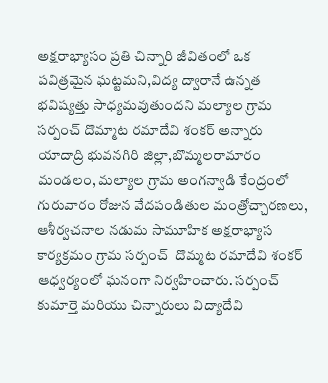అక్షరాభ్యాసం ప్రతి చిన్నారి జీవితంలో ఒక పవిత్రమైన ఘట్టమని,విద్య ద్వారానే ఉన్నత భవిష్యత్తు సాధ్యమవుతుందని మల్యాల గ్రామ సర్పంచ్ దొమ్మాట రమాదేవి శంకర్ అన్నారు యాదాద్రి భువనగిరి జిల్లా,బొమ్మలరామారం మండలం, మల్యాల గ్రామ అంగన్వాడి కేంద్రంలో గురువారం రోజున వేదపండితుల మంత్రోచ్చారణలు, ఆశీర్వచనాల నడుమ సామూహిక అక్షరాభ్యాస కార్యక్రమం గ్రామ సర్పంచ్  దొమ్మట రమాదేవి శంకర్ ఆధ్వర్యంలో ఘనంగా నిర్వహించారు. సర్పంచ్ కుమార్తె మరియు చిన్నారులు విద్యాదేవి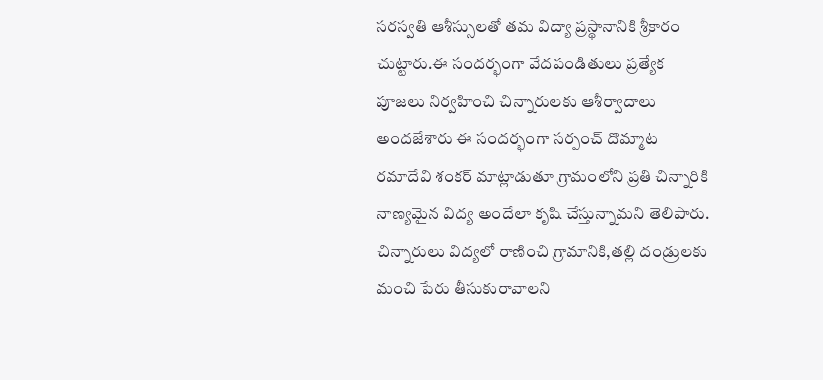సరస్వతి ఆశీస్సులతో తమ విద్యా ప్రస్థానానికి శ్రీకారం చుట్టారు.ఈ సందర్భంగా వేదపండితులు ప్రత్యేక పూజలు నిర్వహించి చిన్నారులకు ఆశీర్వాదాలు అందజేశారు ఈ సందర్భంగా సర్పంచ్ దొమ్మాట రమాదేవి శంకర్ మాట్లాడుతూ గ్రామంలోని ప్రతి చిన్నారికి నాణ్యమైన విద్య అందేలా కృషి చేస్తున్నామని తెలిపారు. చిన్నారులు విద్యలో రాణించి గ్రామానికి,తల్లి దండ్రులకు మంచి పేరు తీసుకురావాలని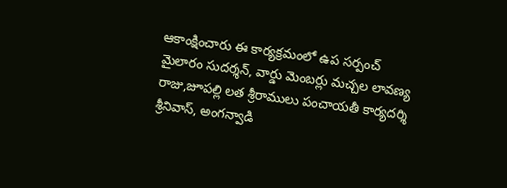ఆకాంక్షించారు ఈ కార్యక్రమంలో ఉప సర్పంచ్ మైలారం సుదర్శన్, వార్డు మెంబర్లు మచ్చల లావణ్య రాజు,జూపల్లి లత శ్రీరాములు పంచాయతీ కార్యదర్శి శ్రీనివాస్, అంగన్వాడి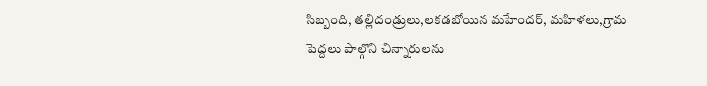సిబ్బంది, తల్లిదండ్రులు,లకడబోయిన మహేందర్, మహిళలు,గ్రామ పెద్దలు పాల్గొని చిన్నారులను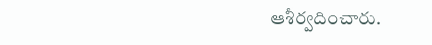ఆశీర్వదించారు.